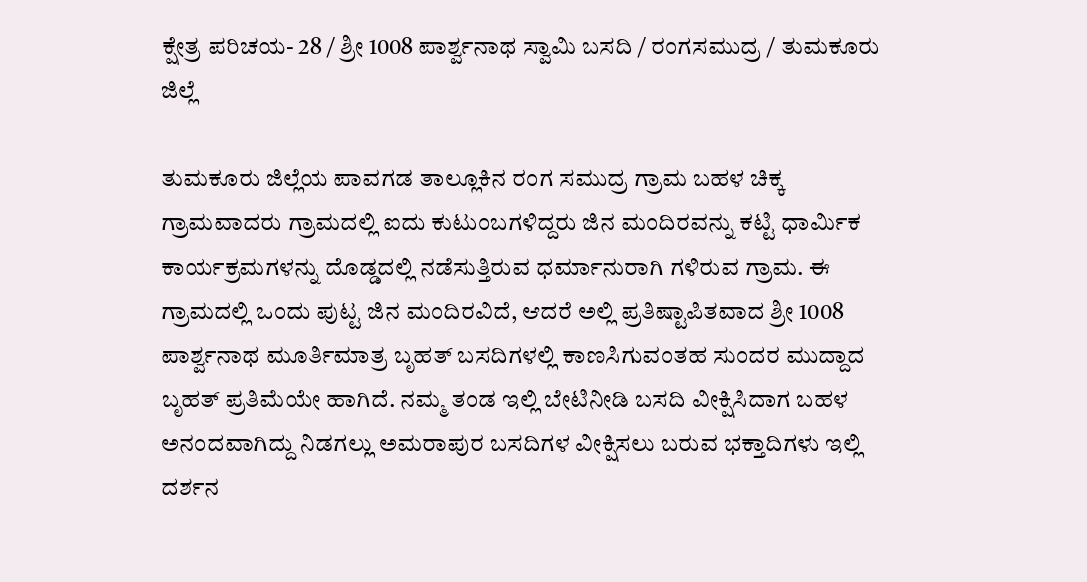ಕ್ಷೇತ್ರ ಪರಿಚಯ- 28 / ಶ್ರೀ 1008 ಪಾರ್ಶ್ವನಾಥ ಸ್ವಾಮಿ ಬಸದಿ / ರಂಗಸಮುದ್ರ / ತುಮಕೂರು ಜಿಲ್ಲೆ

ತುಮಕೂರು ಜಿಲ್ಲೆಯ ಪಾವಗಡ ತಾಲ್ಲೂಕಿನ ರಂಗ ಸಮುದ್ರ ಗ್ರಾಮ ಬಹಳ ಚಿಕ್ಕ ಗ್ರಾಮವಾದರು ಗ್ರಾಮದಲ್ಲಿ ಐದು ಕುಟುಂಬಗಳಿದ್ದರು ಜಿನ ಮಂದಿರವನ್ನು ಕಟ್ಟಿ ಧಾರ್ಮಿಕ ಕಾರ್ಯಕ್ರಮಗಳನ್ನು ದೊಡ್ಡದಲ್ಲಿ ನಡೆಸುತ್ತಿರುವ ಧರ್ಮಾನುರಾಗಿ ಗಳಿರುವ ಗ್ರಾಮ. ಈ ಗ್ರಾಮದಲ್ಲಿ ಒಂದು ಪುಟ್ಟ ಜಿನ ಮಂದಿರವಿದೆ, ಆದರೆ ಅಲ್ಲಿ ಪ್ರತಿಷ್ಟಾಪಿತವಾದ ಶ್ರೀ 1008 ಪಾರ್ಶ್ವನಾಥ ಮೂರ್ತಿಮಾತ್ರ ಬೃಹತ್ ಬಸದಿಗಳಲ್ಲಿ ಕಾಣಸಿಗುವಂತಹ ಸುಂದರ ಮುದ್ದಾದ ಬೃಹತ್ ಪ್ರತಿಮೆಯೇ ಹಾಗಿದೆ. ನಮ್ಮ ತಂಡ ಇಲ್ಲಿ ಬೇಟಿನೀಡಿ ಬಸದಿ ವೀಕ್ಷಿಸಿದಾಗ ಬಹಳ ಅನಂದವಾಗಿದ್ದು ನಿಡಗಲ್ಲು ಅಮರಾಪುರ ಬಸದಿಗಳ ವೀಕ್ಷಿಸಲು ಬರುವ ಭಕ್ತಾದಿಗಳು ಇಲ್ಲಿ ದರ್ಶನ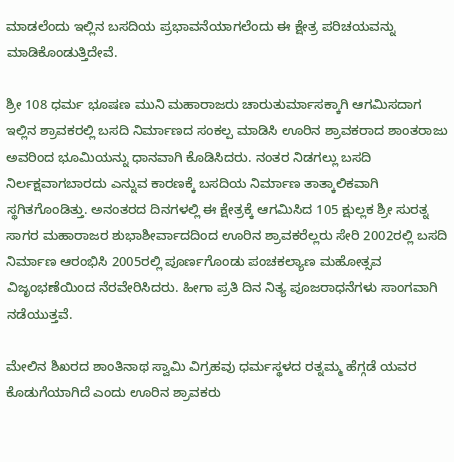ಮಾಡಲೆಂದು ಇಲ್ಲಿನ ಬಸದಿಯ ಪ್ರಭಾವನೆಯಾಗಲೆಂದು ಈ ಕ್ಷೇತ್ರ ಪರಿಚಯವನ್ನು ಮಾಡಿಕೊಂಡುತ್ತಿದೇವೆ.

ಶ್ರೀ 108 ಧರ್ಮ ಭೂಷಣ ಮುನಿ ಮಹಾರಾಜರು ಚಾರುತುರ್ಮಾಸಕ್ಕಾಗಿ ಆಗಮಿಸದಾಗ ಇಲ್ಲಿನ ಶ್ರಾವಕರಲ್ಲಿ ಬಸದಿ ನಿರ್ಮಾಣದ ಸಂಕಲ್ಪ ಮಾಡಿಸಿ ಊರಿನ ಶ್ರಾವಕರಾದ ಶಾಂತರಾಜು ಅವರಿಂದ ಭೂಮಿಯನ್ನು ಧಾನವಾಗಿ ಕೊಡಿಸಿದರು. ನಂತರ ನಿಡಗಲ್ಲು ಬಸದಿ ನಿರ್ಲಕ್ಷವಾಗಬಾರದು ಎನ್ನುವ ಕಾರಣಕ್ಕೆ ಬಸದಿಯ ನಿರ್ಮಾಣ ತಾತ್ಕಾಲಿಕವಾಗಿ ಸ್ಥಗಿತಗೊಂಡಿತ್ತು. ಅನಂತರದ ದಿನಗಳಲ್ಲಿ ಈ ಕ್ಷೇತ್ರಕ್ಕೆ ಆಗಮಿಸಿದ 105 ಕ್ಷುಲ್ಲಕ ಶ್ರೀ ಸುರತ್ನ ಸಾಗರ ಮಹಾರಾಜರ ಶುಭಾಶೀರ್ವಾದದಿಂದ ಊರಿನ ಶ್ರಾವಕರೆಲ್ಲರು ಸೇರಿ 2002ರಲ್ಲಿ ಬಸದಿ ನಿರ್ಮಾಣ ಆರಂಭಿಸಿ 2005ರಲ್ಲಿ ಪೂರ್ಣಗೊಂಡು ಪಂಚಕಲ್ಯಾಣ ಮಹೋತ್ಸವ ವಿಜೃಂಭಣೆಯಿಂದ ನೆರವೇರಿಸಿದರು. ಹೀಗಾ ಪ್ರತಿ ದಿನ ನಿತ್ಯ ಪೂಜರಾಧನೆಗಳು ಸಾಂಗವಾಗಿ ನಡೆಯುತ್ತವೆ.

ಮೇಲಿನ ಶಿಖರದ ಶಾಂತಿನಾಥ ಸ್ವಾಮಿ ವಿಗ್ರಹವು ಧರ್ಮಸ್ಥಳದ ರತ್ನಮ್ಮ ಹೆಗ್ಗಡೆ ಯವರ ಕೊಡುಗೆಯಾಗಿದೆ ಎಂದು ಊರಿನ ಶ್ರಾವಕರು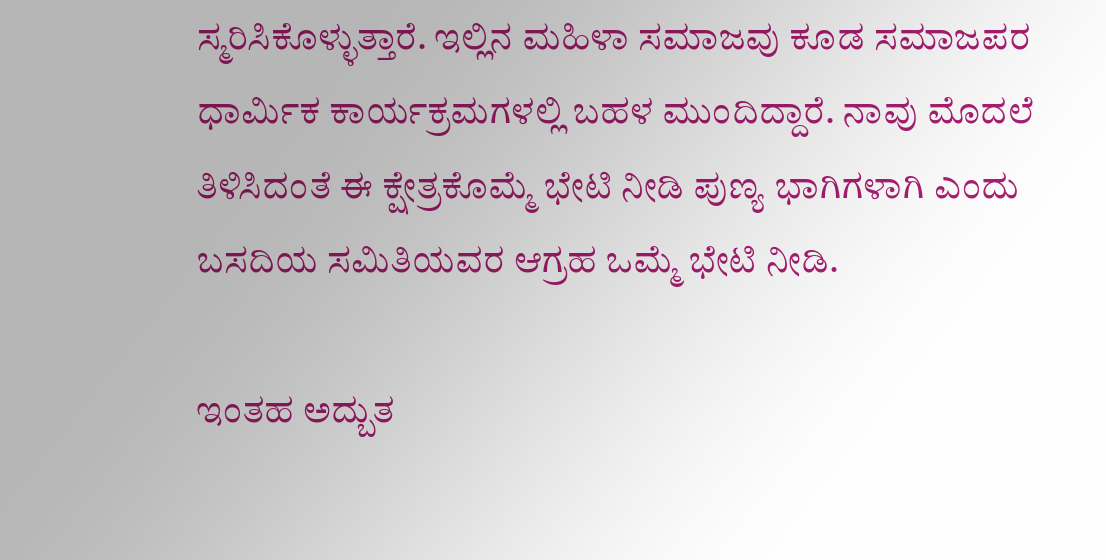ಸ್ಮರಿಸಿಕೊಳ್ಳುತ್ತಾರೆ. ಇಲ್ಲಿನ ಮಹಿಳಾ ಸಮಾಜವು ಕೂಡ ಸಮಾಜಪರ ಧಾರ್ಮಿಕ ಕಾರ್ಯಕ್ರಮಗಳಲ್ಲಿ ಬಹಳ ಮುಂದಿದ್ದಾರೆ. ನಾವು ಮೊದಲೆ ತಿಳಿಸಿದಂತೆ ಈ ಕ್ಷೇತ್ರಕೊಮ್ಮೆ ಭೇಟಿ ನೀಡಿ ಪುಣ್ಯ ಭಾಗಿಗಳಾಗಿ ಎಂದು ಬಸದಿಯ ಸಮಿತಿಯವರ ಆಗ್ರಹ ಒಮ್ಮೆ ಭೇಟಿ ನೀಡಿ.

ಇಂತಹ ಅದ್ಬುತ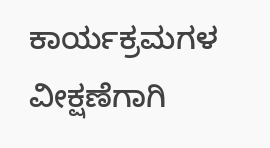ಕಾರ್ಯಕ್ರಮಗಳ  ವೀಕ್ಷಣೆಗಾಗಿ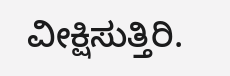ವೀಕ್ಷಿಸುತ್ತಿರಿ.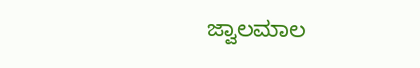ಜ್ವಾಲಮಾಲ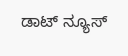ಡಾಟ್ ನ್ಯೂಸ್